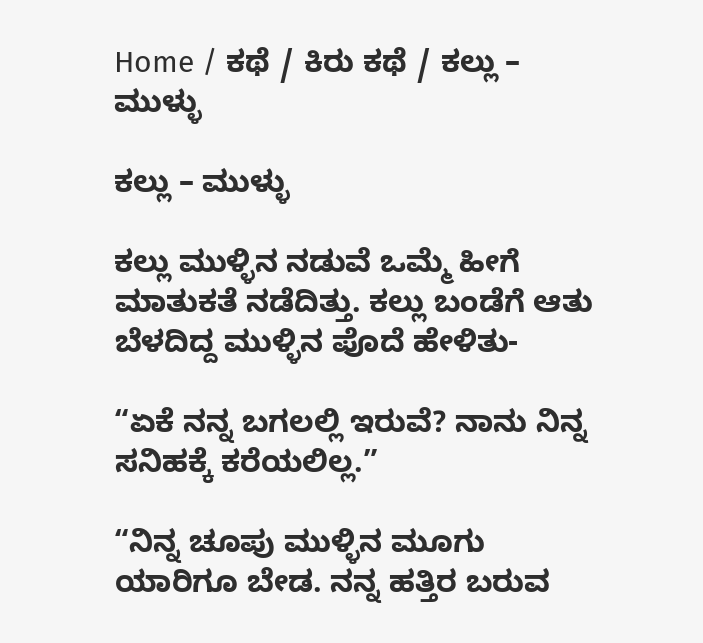Home / ಕಥೆ / ಕಿರು ಕಥೆ / ಕಲ್ಲು – ಮುಳ್ಳು

ಕಲ್ಲು – ಮುಳ್ಳು

ಕಲ್ಲು ಮುಳ್ಳಿನ ನಡುವೆ ಒಮ್ಮೆ ಹೀಗೆ ಮಾತುಕತೆ ನಡೆದಿತ್ತು. ಕಲ್ಲು ಬಂಡೆಗೆ ಆತು ಬೆಳದಿದ್ದ ಮುಳ್ಳಿನ ಪೊದೆ ಹೇಳಿತು-

“ಏಕೆ ನನ್ನ ಬಗಲಲ್ಲಿ ಇರುವೆ? ನಾನು ನಿನ್ನ ಸನಿಹಕ್ಕೆ ಕರೆಯಲಿಲ್ಲ.”

“ನಿನ್ನ ಚೂಪು ಮುಳ್ಳಿನ ಮೂಗು ಯಾರಿಗೂ ಬೇಡ. ನನ್ನ ಹತ್ತಿರ ಬರುವ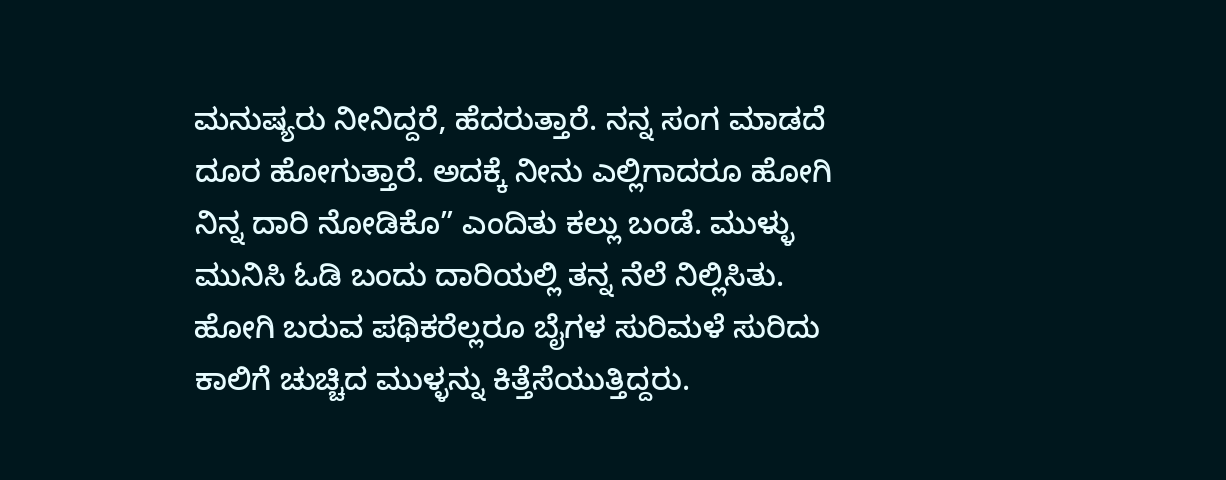ಮನುಷ್ಯರು ನೀನಿದ್ದರೆ, ಹೆದರುತ್ತಾರೆ. ನನ್ನ ಸಂಗ ಮಾಡದೆ ದೂರ ಹೋಗುತ್ತಾರೆ. ಅದಕ್ಕೆ ನೀನು ಎಲ್ಲಿಗಾದರೂ ಹೋಗಿ ನಿನ್ನ ದಾರಿ ನೋಡಿಕೊ” ಎಂದಿತು ಕಲ್ಲು ಬಂಡೆ. ಮುಳ್ಳು ಮುನಿಸಿ ಓಡಿ ಬಂದು ದಾರಿಯಲ್ಲಿ ತನ್ನ ನೆಲೆ ನಿಲ್ಲಿಸಿತು. ಹೋಗಿ ಬರುವ ಪಥಿಕರೆಲ್ಲರೂ ಬೈಗಳ ಸುರಿಮಳೆ ಸುರಿದು ಕಾಲಿಗೆ ಚುಚ್ಚಿದ ಮುಳ್ಳನ್ನು ಕಿತ್ತೆಸೆಯುತ್ತಿದ್ದರು.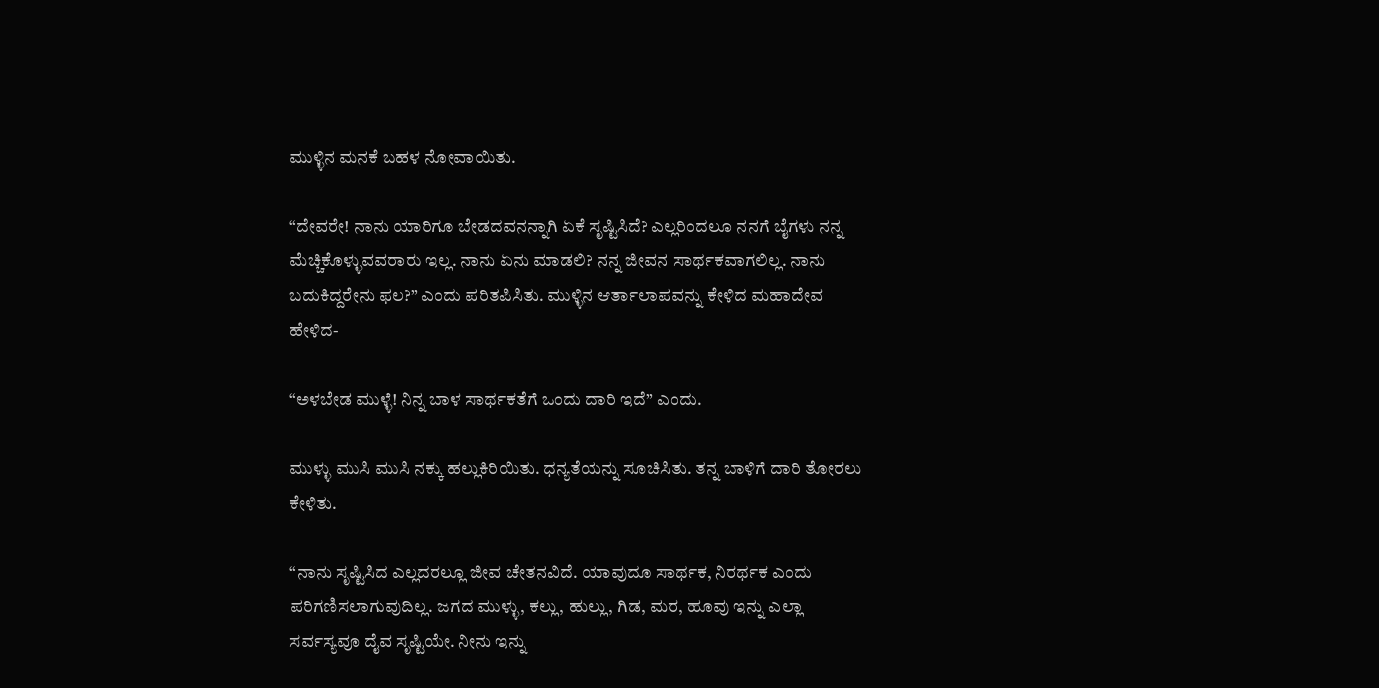ಮುಳ್ಳಿನ ಮನಕೆ ಬಹಳ ನೋವಾಯಿತು.

“ದೇವರೇ! ನಾನು ಯಾರಿಗೂ ಬೇಡದವನನ್ನಾಗಿ ಏಕೆ ಸೃಷ್ಟಿಸಿದೆ? ಎಲ್ಲರಿಂದಲೂ ನನಗೆ ಬೈಗಳು ನನ್ನ ಮೆಚ್ಚಿಕೊಳ್ಳುವವರಾರು ಇಲ್ಲ. ನಾನು ಏನು ಮಾಡಲಿ? ನನ್ನ ಜೀವನ ಸಾರ್ಥಕವಾಗಲಿಲ್ಲ. ನಾನು ಬದುಕಿದ್ದರೇನು ಫಲ?” ಎಂದು ಪರಿತಪಿಸಿತು. ಮುಳ್ಳಿನ ಆರ್ತಾಲಾಪವನ್ನು ಕೇಳಿದ ಮಹಾದೇವ ಹೇಳಿದ-

“ಅಳಬೇಡ ಮುಳ್ಳೆ! ನಿನ್ನ ಬಾಳ ಸಾರ್ಥಕತೆಗೆ ಒಂದು ದಾರಿ ಇದೆ” ಎಂದು.

ಮುಳ್ಳು ಮುಸಿ ಮುಸಿ ನಕ್ಕು ಹಲ್ಲುಕಿರಿಯಿತು. ಧನ್ಯತೆಯನ್ನು ಸೂಚಿಸಿತು. ತನ್ನ ಬಾಳಿಗೆ ದಾರಿ ತೋರಲು ಕೇಳಿತು.

“ನಾನು ಸೃಷ್ಟಿಸಿದ ಎಲ್ಲದರಲ್ಲೂ ಜೀವ ಚೇತನವಿದೆ. ಯಾವುದೂ ಸಾರ್ಥಕ, ನಿರರ್ಥಕ ಎಂದು ಪರಿಗಣಿಸಲಾಗುವುದಿಲ್ಲ. ಜಗದ ಮುಳ್ಳು, ಕಲ್ಲು, ಹುಲ್ಲು, ಗಿಡ, ಮರ, ಹೂವು ಇನ್ನು ಎಲ್ಲಾ ಸರ್ವಸ್ಯವೂ ದೈವ ಸೃಷ್ಟಿಯೇ. ನೀನು ಇನ್ನು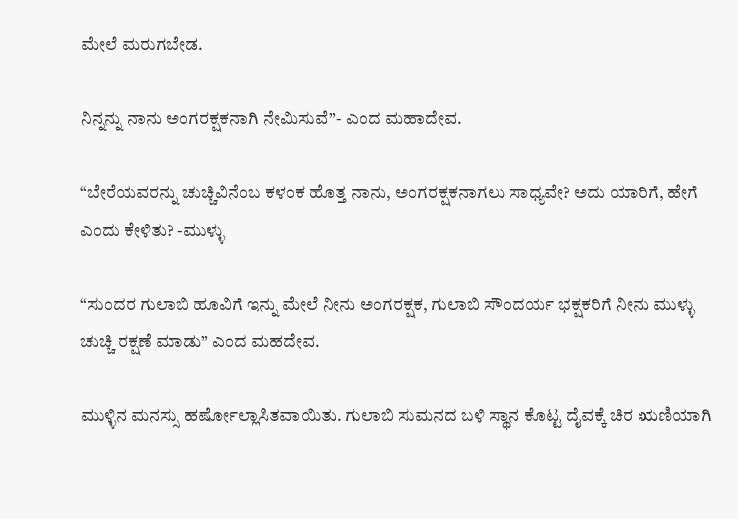ಮೇಲೆ ಮರುಗಬೇಡ.

ನಿನ್ನನ್ನು ನಾನು ಅಂಗರಕ್ಷಕನಾಗಿ ನೇಮಿಸುವೆ”- ಎಂದ ಮಹಾದೇವ.

“ಬೇರೆಯವರನ್ನು ಚುಚ್ಚಿವಿನೆಂಬ ಕಳಂಕ ಹೊತ್ತ ನಾನು, ಅಂಗರಕ್ಷಕನಾಗಲು ಸಾಧ್ಯವೇ? ಅದು ಯಾರಿಗೆ, ಹೇಗೆ ಎಂದು ಕೇಳಿತು? -ಮುಳ್ಳು

“ಸುಂದರ ಗುಲಾಬಿ ಹೂವಿಗೆ ಇನ್ನು ಮೇಲೆ ನೀನು ಅಂಗರಕ್ಷಕ, ಗುಲಾಬಿ ಸೌಂದರ್ಯ ಭಕ್ಷಕರಿಗೆ ನೀನು ಮುಳ್ಳು ಚುಚ್ಚಿ ರಕ್ಷಣೆ ಮಾಡು” ಎಂದ ಮಹದೇವ.

ಮುಳ್ಳಿನ ಮನಸ್ಸು ಹರ್ಷೋಲ್ಲಾಸಿತವಾಯಿತು. ಗುಲಾಬಿ ಸುಮನದ ಬಳಿ ಸ್ಥಾನ ಕೊಟ್ಟ ದೈವಕ್ಕೆ ಚಿರ ಋಣಿಯಾಗಿ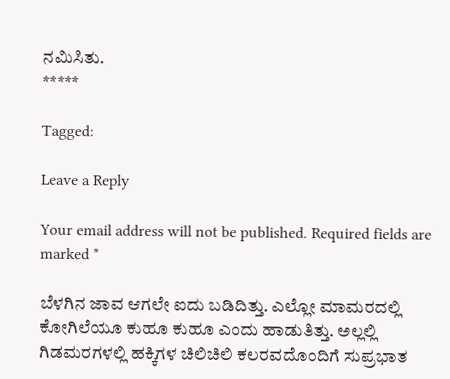ನಮಿಸಿತು.
*****

Tagged:

Leave a Reply

Your email address will not be published. Required fields are marked *

ಬೆಳಗಿನ ಜಾವ ಆಗಲೇ ಐದು ಬಡಿದಿತ್ತು. ಎಲ್ಲೋ ಮಾಮರದಲ್ಲಿ ಕೋಗಿಲೆಯೂ ಕುಹೂ ಕುಹೂ ಎಂದು ಹಾಡುತಿತ್ತು. ಅಲ್ಲಲ್ಲಿ ಗಿಡಮರಗಳಲ್ಲಿ ಹಕ್ಕಿಗಳ ಚಿಲಿಚಿಲಿ ಕಲರವದೊಂದಿಗೆ ಸುಪ್ರಭಾತ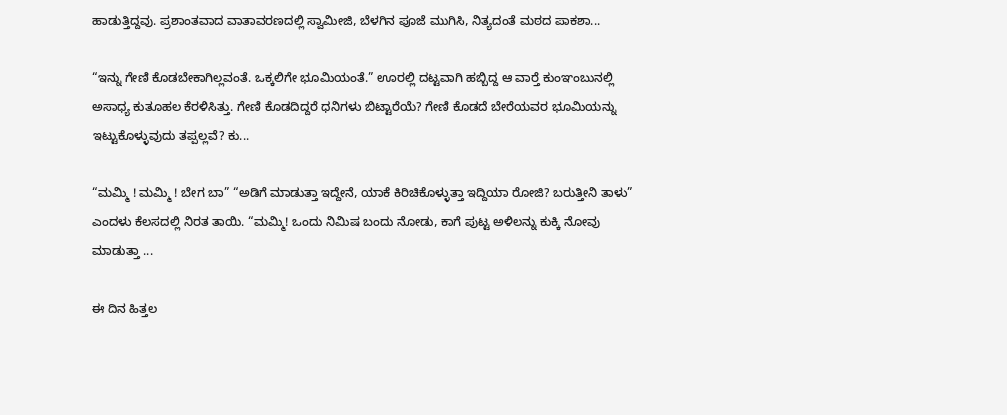ಹಾಡುತ್ತಿದ್ದವು. ಪ್ರಶಾಂತವಾದ ವಾತಾವರಣದಲ್ಲಿ ಸ್ವಾಮೀಜಿ, ಬೆಳಗಿನ ಪೂಜೆ ಮುಗಿಸಿ, ನಿತ್ಯದಂತೆ ಮಠದ ಪಾಕಶಾ...

“ಇನ್ನು ಗೇಣಿ ಕೊಡಬೇಕಾಗಿಲ್ಲವಂತೆ. ಒಕ್ಕಲಿಗೇ ಭೂಮಿಯಂತೆ.” ಊರಲ್ಲಿ ದಟ್ಟವಾಗಿ ಹಬ್ಬಿದ್ದ ಆ ವಾರ್‍ತೆ ಕುಂಞಂಬುನಲ್ಲಿ ಅಸಾಧ್ಯ ಕುತೂಹಲ ಕೆರಳಿಸಿತ್ತು. ಗೇಣಿ ಕೊಡದಿದ್ದರೆ ಧನಿಗಳು ಬಿಟ್ಟಾರೆಯೆ? ಗೇಣಿ ಕೊಡದೆ ಬೇರೆಯವರ ಭೂಮಿಯನ್ನು ಇಟ್ಟುಕೊಳ್ಳುವುದು ತಪ್ಪಲ್ಲವೆ? ಕು...

“ಮಮ್ಮಿ ! ಮಮ್ಮಿ ! ಬೇಗ ಬಾ” “ಅಡಿಗೆ ಮಾಡುತ್ತಾ ಇದ್ದೇನೆ, ಯಾಕೆ ಕಿರಿಚಿಕೊಳ್ಳುತ್ತಾ ಇದ್ದಿಯಾ ರೋಜಿ? ಬರುತ್ತೀನಿ ತಾಳು” ಎಂದಳು ಕೆಲಸದಲ್ಲಿ ನಿರತ ತಾಯಿ. “ಮಮ್ಮಿ! ಒಂದು ನಿಮಿಷ ಬಂದು ನೋಡು, ಕಾಗೆ ಪುಟ್ಟ ಅಳಿಲನ್ನು ಕುಕ್ಕಿ ನೋವು ಮಾಡುತ್ತಾ ...

ಈ ದಿನ ಹಿತ್ತಲ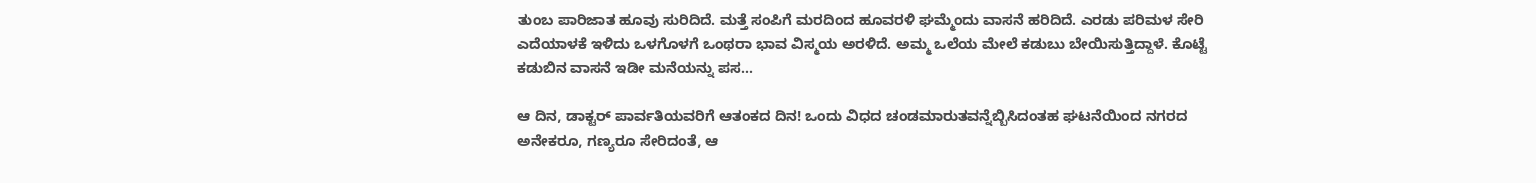ತುಂಬ ಪಾರಿಜಾತ ಹೂವು ಸುರಿದಿದೆ. ಮತ್ತೆ ಸಂಪಿಗೆ ಮರದಿಂದ ಹೂವರಳಿ ಘಮ್ಮೆಂದು ವಾಸನೆ ಹರಿದಿದೆ. ಎರಡು ಪರಿಮಳ ಸೇರಿ ಎದೆಯಾಳಕೆ ಇಳಿದು ಒಳಗೊಳಗೆ ಒಂಥರಾ ಭಾವ ವಿಸ್ಮಯ ಅರಳಿದೆ. ಅಮ್ಮ ಒಲೆಯ ಮೇಲೆ ಕಡುಬು ಬೇಯಿಸುತ್ತಿದ್ದಾಳೆ. ಕೊಟ್ಟೆ ಕಡುಬಿನ ವಾಸನೆ ಇಡೀ ಮನೆಯನ್ನು ಪಸ...

ಆ ದಿನ, ಡಾಕ್ಟರ್ ಪಾರ್ವತಿಯವರಿಗೆ ಆತಂಕದ ದಿನ! ಒಂದು ವಿಧದ ಚಂಡಮಾರುತವನ್ನೆಬ್ಬಿಸಿದಂತಹ ಘಟನೆಯಿಂದ ನಗರದ ಅನೇಕರೂ, ಗಣ್ಯರೂ ಸೇರಿದಂತೆ, ಆ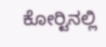ಕೋರ್‍ಟಿನಲ್ಲಿ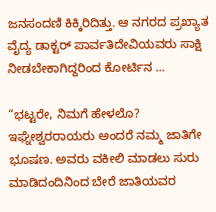ಜನಸಂದಣಿ ಕಿಕ್ಕಿರಿದಿತ್ತು. ಆ ನಗರದ ಪ್ರಖ್ಯಾತ ವೈದ್ಯ ಡಾಕ್ಟರ್ ಪಾರ್ವತಿದೇವಿಯವರು ಸಾಕ್ಷಿ ನೀಡಬೇಕಾಗಿದ್ದರಿಂದ ಕೋರ್ಟಿನ ...

“ಭಟ್ಟರೇ, ನಿಮಗೆ ಹೇಳಲೊ? ಇಘ್ನೇಶ್ವರರಾಯರು ಅಂದರೆ ನಮ್ಮ ಜಾತಿಗೇ ಭೂಷಣ. ಅವರು ವಕೀಲಿ ಮಾಡಲು ಸುರು ಮಾಡಿದಂದಿನಿಂದ ಬೇರೆ ಜಾತಿಯವರ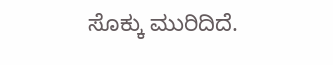ಸೊಕ್ಕು ಮುರಿದಿದೆ.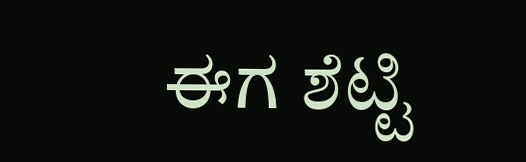ಈಗ ಶೆಟ್ಟಿ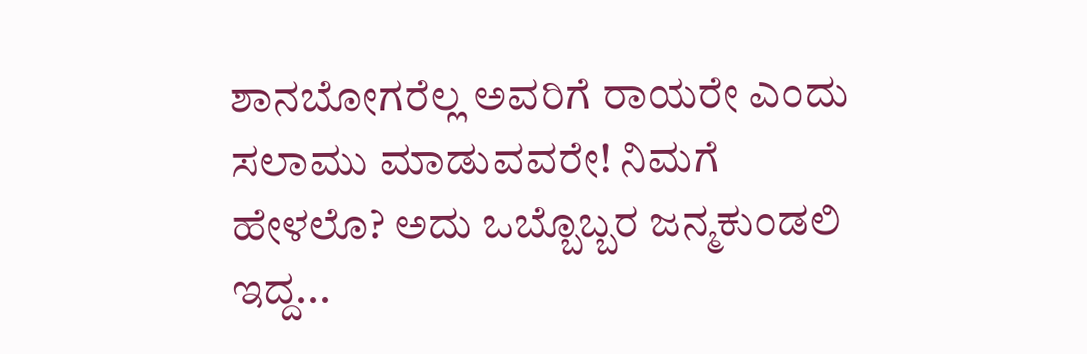ಶಾನಬೋಗರೆಲ್ಲ ಅವರಿಗೆ ರಾಯರೇ ಎಂದು ಸಲಾಮು ಮಾಡುವವರೇ! ನಿಮಗೆ ಹೇಳಲೊ? ಅದು ಒಬ್ಬೊಬ್ಬರ ಜನ್ಮಕುಂಡಲಿ ಇದ್ದ...